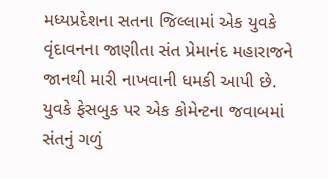મધ્યપ્રદેશના સતના જિલ્લામાં એક યુવકે વૃંદાવનના જાણીતા સંત પ્રેમાનંદ મહારાજને જાનથી મારી નાખવાની ધમકી આપી છે. યુવકે ફેસબુક પર એક કોમેન્ટના જવાબમાં સંતનું ગળું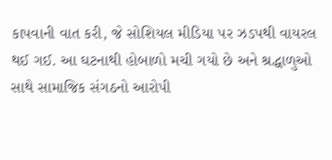કાપવાની વાત કરી, જે સોશિયલ મીડિયા પર ઝડપથી વાયરલ થઈ ગઈ. આ ઘટનાથી હોબાળો મચી ગયો છે અને શ્રદ્ધાળુઓ સાથે સામાજિક સંગઠનો આરોપી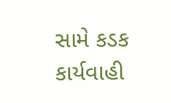સામે કડક કાર્યવાહી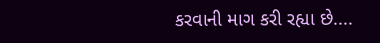કરવાની માગ કરી રહ્યા છે....